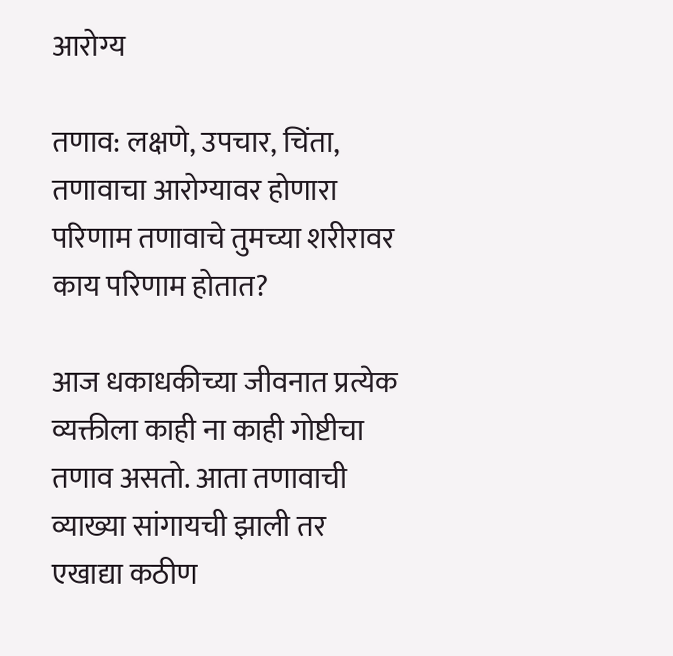आरोग्य

तणाव: लक्षणे, उपचार, चिंता, तणावाचा आरोग्यावर होणारा परिणाम तणावाचे तुमच्या शरीरावर काय परिणाम होतात?

आज धकाधकीच्या जीवनात प्रत्येक व्यक्तीला काही ना काही गोष्टीचा तणाव असतो. आता तणावाची व्याख्या सांगायची झाली तर एखाद्या कठीण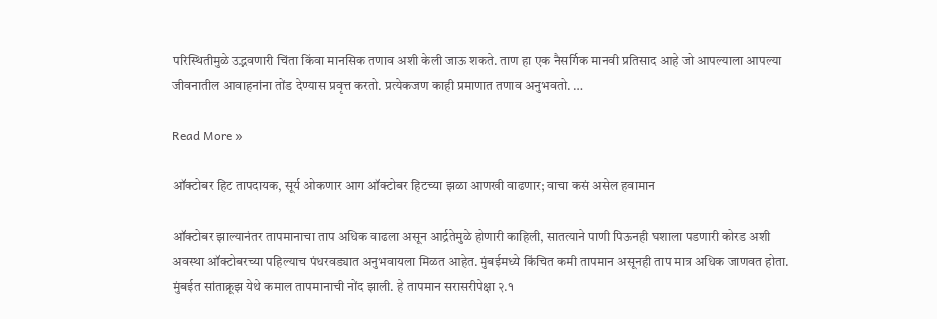परिस्थितीमुळे उद्भवणारी चिंता किंवा मानसिक तणाव अशी केली जाऊ शकते. ताण हा एक नैसर्गिक मानवी प्रतिसाद आहे जो आपल्याला आपल्या जीवनातील आवाहनांना तोंड देण्यास प्रवृत्त करतो. प्रत्येकजण काही प्रमाणात तणाव अनुभवतो. …

Read More »

ऑक्टोबर हिट तापदायक, सूर्य ओकणार आग ऑक्टोबर हिटच्या झळा आणखी वाढणार; वाचा कसं असेल हवामान

ऑक्टोबर झाल्यानंतर तापमानाचा ताप अधिक वाढला असून आर्द्रतेमुळे होणारी काहिली, सातत्याने पाणी पिऊनही घशाला पडणारी कोरड अशी अवस्था ऑक्टोबरच्या पहिल्याच पंधरवड्यात अनुभवायला मिळत आहेत. मुंबईमध्ये किंचित कमी तापमान असूनही ताप मात्र अधिक जाणवत होता. मुंबईत सांताक्रूझ येथे कमाल तापमानाची नोंद झाली. हे तापमान सरासरीपेक्षा २.१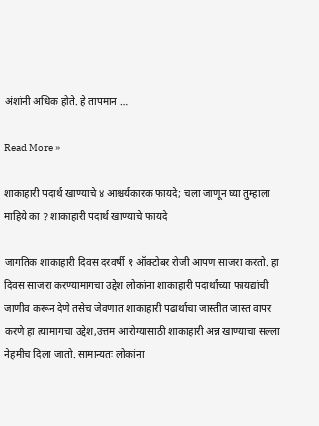अंशांनी अधिक होते. हे तापमान …

Read More »

शाकाहारी पदार्थ खाण्याचे ४ आश्चर्यकारक फायदे; चला जाणून घ्या तुम्हाला माहिये का ? शाकाहारी पदार्थ खाण्याचे फायदे

जागतिक शाकाहारी दिवस दरवर्षी १ ऑक्टोबर रोजी आपण साजरा करतो. हा दिवस साजरा करण्यामागचा उद्देश लोकांना शाकाहारी पदार्थांच्या फायद्यांची जाणीव करून देणे तसेच जेवणात शाकाहारी पढार्थाचा जास्तीत जास्त वापर करणे हा त्यामागचा उद्देश,उत्तम आरोग्यासाठी शाकाहारी अन्न खाण्याचा सल्ला नेहमीच दिला जातो. सामान्यतः लोकांना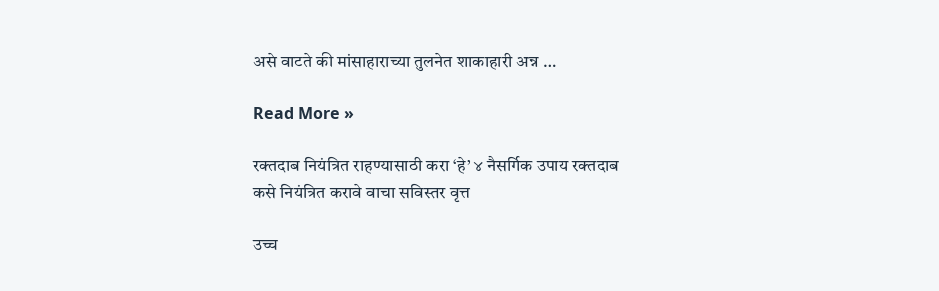असे वाटते की मांसाहाराच्या तुलनेत शाकाहारी अन्न …

Read More »

रक्तदाब नियंत्रित राहण्यासाठी करा ‘हे’ ४ नैसर्गिक उपाय रक्तदाब कसे नियंत्रित करावे वाचा सविस्तर वृत्त

उच्च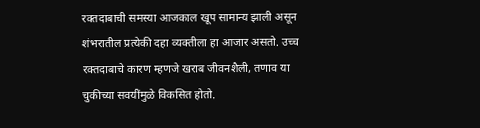रक्तदाबाची समस्या आजकाल खूप सामान्य झाली असून शंभरातील प्रत्येकी दहा व्यक्तीला हा आजार असतो. उच्च रक्तदाबाचे कारण म्हणजे खराब जीवनशैली, तणाव या चुकीच्या सवयींमुळे विकसित होतो.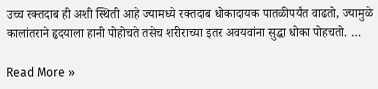उच्च रक्तदाब ही अशी स्थिती आहे ज्यामध्ये रक्तदाब धोकादायक पातळीपर्यंत वाढतो, ज्यामुळे कालांतराने हृदयाला हानी पोहोचते तसेच शरीराच्या इतर अवयवांना सुद्धा धोका पोहचतो. …

Read More »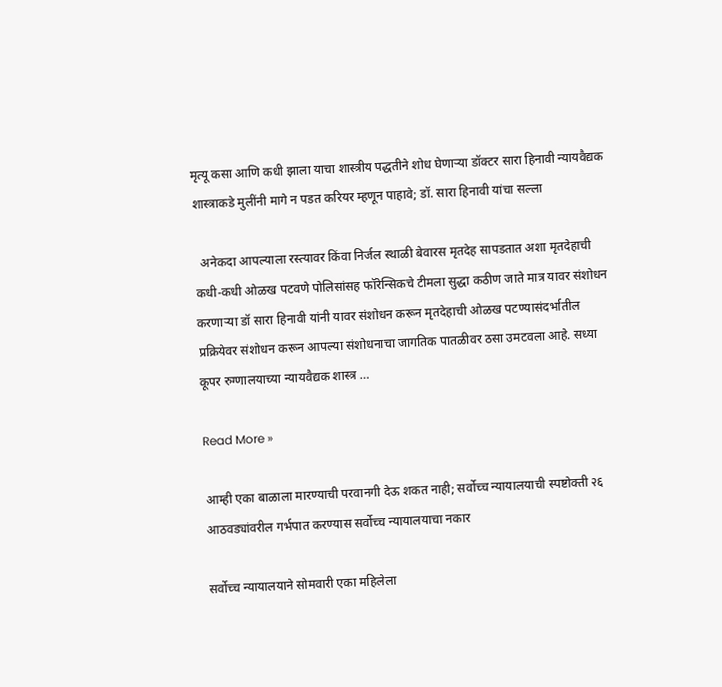मृत्यू कसा आणि कधी झाला याचा शास्त्रीय पद्धतीने शोध घेणाऱ्या डॉक्टर सारा हिनावी न्यायवैद्यक शास्त्राकडे मुलींनी मागे न पडत करियर म्हणून पाहावे; डॉ. सारा हिनावी यांचा सल्ला

  अनेकदा आपल्याला रस्त्यावर किंवा निर्जल स्थाळी बेवारस मृतदेह सापडतात अशा मृतदेहाची कधी-कधी ओळख पटवणे पोलिसांसह फॉरेन्सिकचे टीमला सुद्धा कठीण जाते मात्र यावर संशोधन करणाऱ्या डॉ सारा हिनावी यांनी यावर संशोधन करून मृतदेहाची ओळख पटण्यासंदर्भातील प्रक्रियेवर संशोधन करून आपल्या संशोधनाचा जागतिक पातळीवर ठसा उमटवला आहे. सध्या कूपर रुग्णालयाच्या न्यायवैद्यक शास्त्र …

Read More »

आम्ही एका बाळाला मारण्याची परवानगी देऊ शकत नाही; सर्वोच्च न्यायालयाची स्पष्टोक्ती २६ आठवड्यांवरील गर्भपात करण्यास सर्वोच्च न्यायालयाचा नकार

सर्वोच्च न्यायालयाने सोमवारी एका महिलेला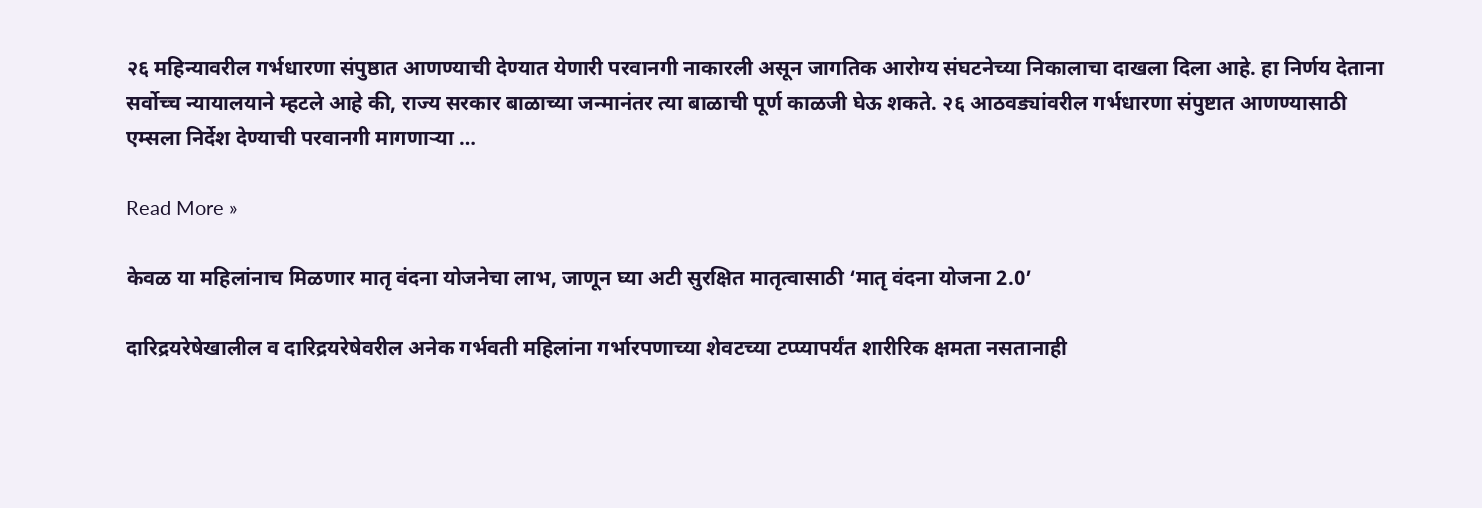२६ महिन्यावरील गर्भधारणा संपुष्ठात आणण्याची देण्यात येणारी परवानगी नाकारली असून जागतिक आरोग्य संघटनेच्या निकालाचा दाखला दिला आहे. हा निर्णय देताना सर्वोच्च न्यायालयाने म्हटले आहे की, राज्य सरकार बाळाच्या जन्मानंतर त्या बाळाची पूर्ण काळजी घेऊ शकते. २६ आठवड्यांवरील गर्भधारणा संपुष्टात आणण्यासाठी एम्सला निर्देश देण्याची परवानगी मागणाऱ्या …

Read More »

केवळ या महिलांनाच मिळणार मातृ वंदना योजनेचा लाभ, जाणून घ्या अटी सुरक्षित मातृत्वासाठी ‘मातृ वंदना योजना 2.0’

दारिद्रयरेषेखालील व दारिद्रयरेषेवरील अनेक गर्भवती महिलांना गर्भारपणाच्‍या शेवटच्‍या टप्प्यापर्यंत शारीरिक क्षमता नसतानाही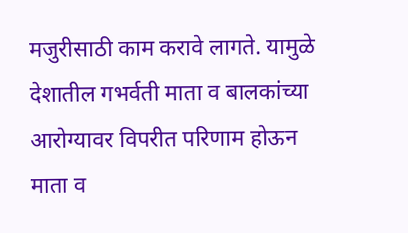मजुरीसाठी काम करावे लागते. यामुळे देशातील गभर्वती माता व बालकांच्‍या आरोग्‍यावर विपरीत परिणाम होऊन माता व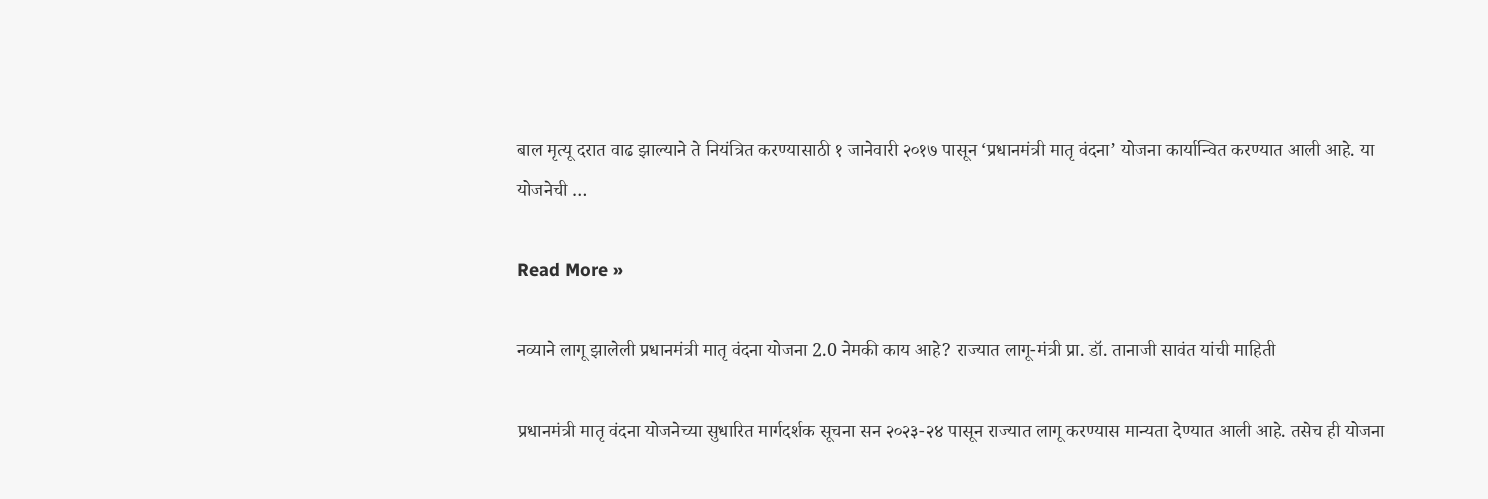बाल मृत्‍यू दरात वाढ झाल्‍याने ते नियंत्रित करण्‍यासाठी १ जानेवारी २०१७ पासून ‘प्रधानमंत्री मातृ वंदना’ योजना कार्यान्वित करण्‍यात आली आहे. या योजनेची …

Read More »

नव्याने लागू झालेली प्रधानमंत्री मातृ वंदना योजना 2.0 नेमकी काय आहे? राज्यात लागू-मंत्री प्रा. डॉ. तानाजी सावंत यांची माहिती

प्रधानमंत्री मातृ वंदना योजनेच्या सुधारित मार्गदर्शक सूचना सन २०२३-२४ पासून राज्यात लागू करण्‍यास मान्यता देण्यात आली आहे. तसेच ही योजना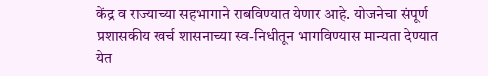केंद्र व राज्‍याच्‍या सहभागाने राबविण्‍यात येणार आहे. योजनेचा संपूर्ण प्रशासकीय खर्च शासनाच्या स्व-निधीतून भागविण्यास मान्यता देण्यात येत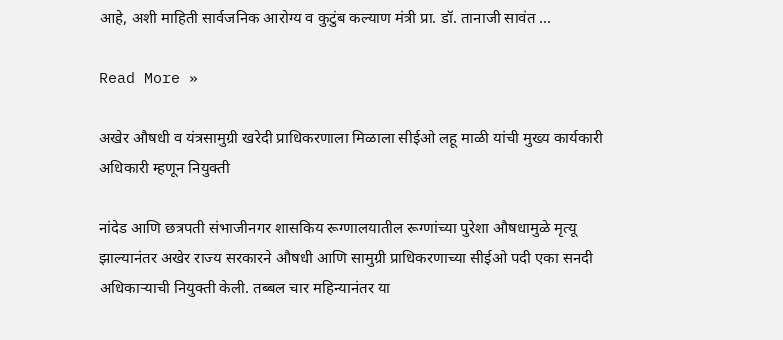आहे, अशी माहिती सार्वजनिक आरोग्य व कुटुंब कल्याण मंत्री प्रा. डॉ. तानाजी सावंत …

Read More »

अखेर औषधी व यंत्रसामुग्री खरेदी प्राधिकरणाला मिळाला सीईओ लहू माळी यांची मुख्य कार्यकारी अधिकारी म्हणून नियुक्ती

नांदेड आणि छत्रपती संभाजीनगर शासकिय रूग्णालयातील रूग्णांच्या पुरेशा औषधामुळे मृत्यू झाल्यानंतर अखेर राज्य सरकारने औषधी आणि सामुग्री प्राधिकरणाच्या सीईओ पदी एका सनदी अधिकाऱ्याची नियुक्ती केली. तब्बल चार महिन्यानंतर या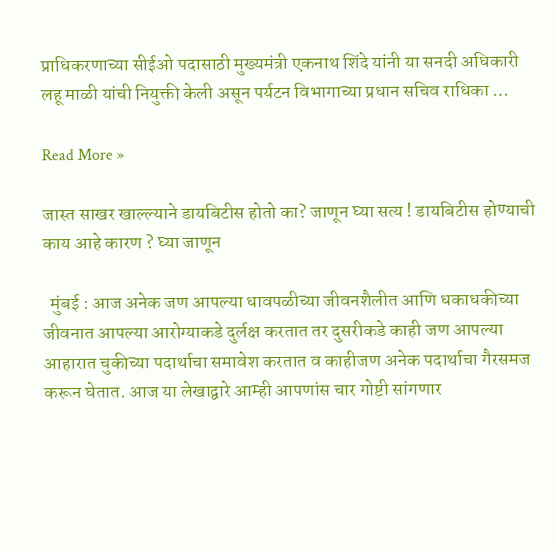प्राधिकरणाच्या सीईओ पदासाठी मुख्यमंत्री एकनाथ शिंदे यांनी या सनदी अधिकारी लहू माळी यांची नियुक्ती केली असून पर्यटन विभागाच्या प्रधान सचिव राधिका …

Read More »

जास्त साखर खाल्ल्याने डायबिटीस होतो का? जाणून घ्या सत्य ! डायबिटीस होण्याची काय आहे कारण ? घ्या जाणून

  मुंबई : आज अनेक जण आपल्या धावपळीच्या जीवनशैलीत आणि धकाधकीच्या जीवनात आपल्या आरोग्याकडे दुर्लक्ष करतात तर दुसरीकडे काही जण आपल्या आहारात चुकीच्या पदार्थाचा समावेश करतात व काहीजण अनेक पदार्थाचा गैरसमज करून घेतात. आज या लेखाद्वारे आम्ही आपणांस चार गोष्टी सांगणार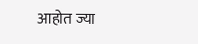आहोत ज्या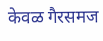केवळ गैरसमज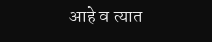आहे व त्यात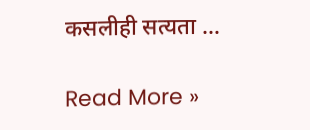कसलीही सत्यता …

Read More »